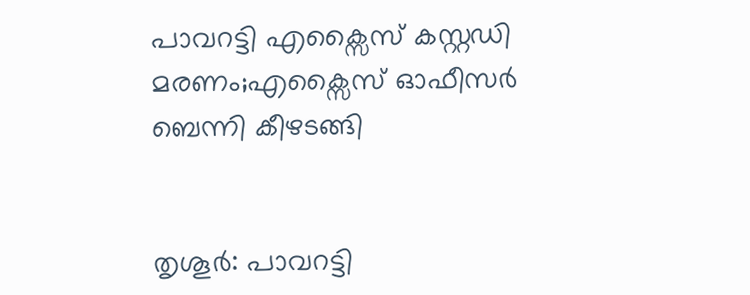പാവറട്ടി എക്സൈസ് കസ്റ്റഡി മരണം;എക്സൈസ് ഓഫീസര്‍ ബെന്നി കീഴടങ്ങി


തൃശൂര്‍: പാവറട്ടി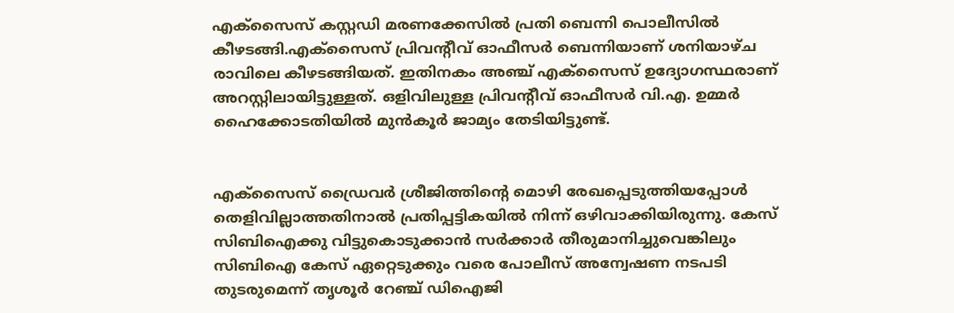എക്സൈസ് കസ്റ്റഡി മരണക്കേസില്‍ പ്രതി ബെന്നി പൊലീസില്‍ കീഴടങ്ങി.എക്സൈസ് പ്രിവന്‍റീവ് ഓഫീസര്‍ ബെന്നിയാണ് ശനിയാഴ്ച രാവിലെ കീഴടങ്ങിയത്. ഇതിനകം അഞ്ച് എക്സൈസ് ഉദ്യോഗസ്ഥരാണ് അറസ്റ്റിലായിട്ടുള്ളത്. ഒളിവിലുള്ള പ്രിവന്‍റീവ് ഓഫീസര്‍ വി.എ. ഉമ്മര്‍ ഹൈക്കോടതിയില്‍ മുന്‍കൂര്‍ ജാമ്യം തേടിയിട്ടുണ്ട്.


എക്സൈസ് ഡ്രൈവര്‍ ശ്രീജിത്തിന്‍റെ മൊഴി രേഖപ്പെടുത്തിയപ്പോള്‍ തെളിവില്ലാത്തതിനാല്‍ പ്രതിപ്പട്ടികയില്‍ നിന്ന് ഒഴിവാക്കിയിരുന്നു. കേസ് സിബിഐക്കു വിട്ടുകൊടുക്കാന്‍ സര്‍ക്കാര്‍ തീരുമാനിച്ചുവെങ്കിലും സിബിഐ കേസ് ഏറ്റെടുക്കും വരെ പോലീസ് അന്വേഷണ നടപടി തുടരുമെന്ന് തൃശൂര്‍ റേഞ്ച് ഡിഐജി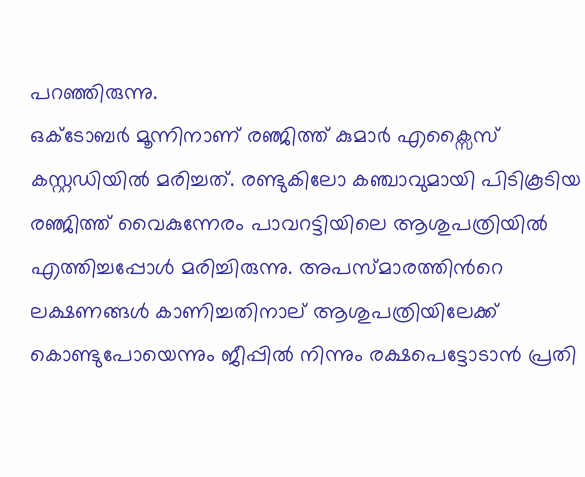പറഞ്ഞിരുന്നു.
ഒക്ടോബര്‍ മൂന്നിനാണ് രഞ്ജിത്ത് കുമാര്‍ എക്സൈസ് കസ്റ്റഡിയില്‍ മരിച്ചത്. രണ്ടുകിലോ കഞ്ചാവുമായി പിടികൂടിയ രഞ്ജിത്ത് വൈകുന്നേരം പാവറട്ടിയിലെ ആശുപത്രിയില്‍ എത്തിച്ചപ്പോള്‍ മരിച്ചിരുന്നു. അപസ്മാരത്തിന്‍റെ ലക്ഷണങ്ങള്‍ കാണിച്ചതിനാല് ആശുപത്രിയിലേക്ക് കൊണ്ടുപോയെന്നും ജീപ്പില്‍ നിന്നും രക്ഷപെട്ടോടാന്‍ പ്രതി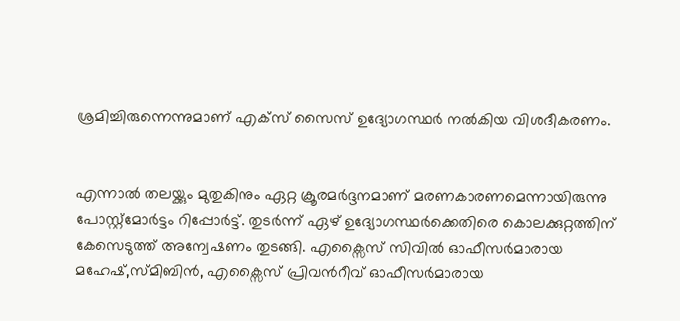ശ്രമിച്ചിരുന്നെന്നുമാണ് എക്സ് സൈസ് ഉദ്യോഗസ്ഥര്‍ നല്‍കിയ വിശദീകരണം.


എന്നാല്‍ തലയ്ക്കും മുതുകിനും ഏറ്റ ക്രൂരമര്‍ദ്ദനമാണ് മരണകാരണമെന്നായിരുന്നു പോസ്റ്റ്മോര്‍ട്ടം റിപ്പോര്‍ട്ട്. തുടര്‍ന്ന് ഏഴ് ഉദ്യോഗസ്ഥര്‍ക്കെതിരെ കൊലക്കുറ്റത്തിന് കേസെടുത്ത് അന്വേഷണം തുടങ്ങി. എക്സൈസ് സിവില്‍ ഓഫീസര്‍മാരായ മഹേഷ്,സ്മിബിന്‍, എക്സൈസ് പ്രിവന്‍റീവ് ഓഫീസര്‍മാരായ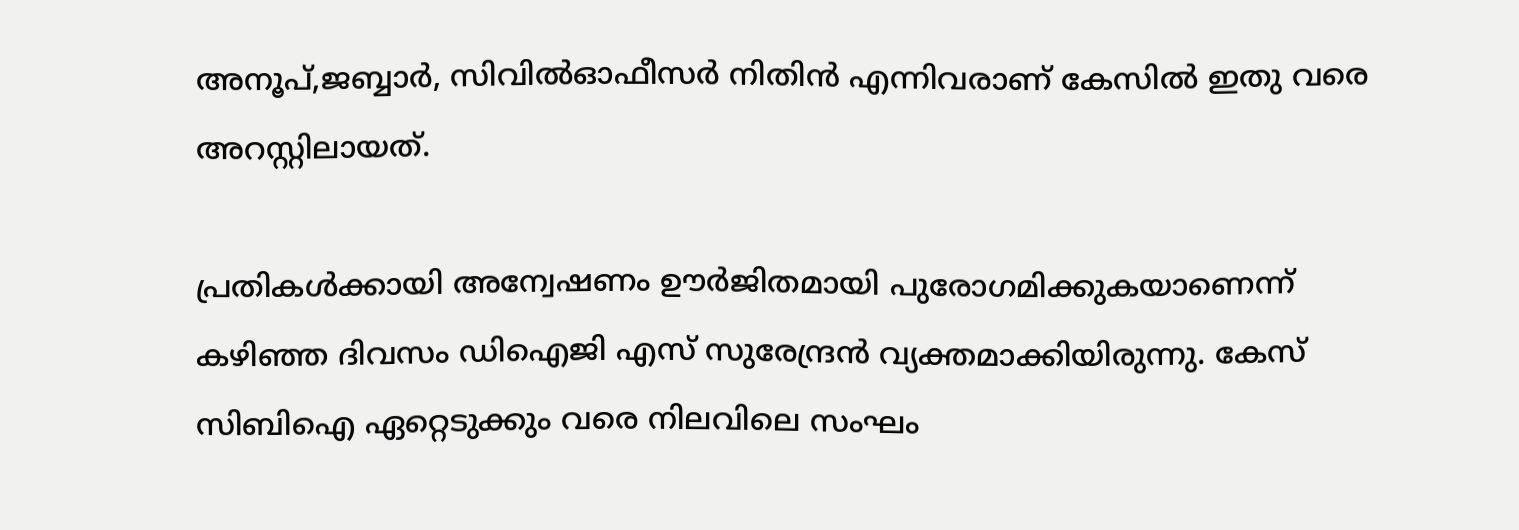അനൂപ്,ജബ്ബാര്‍, സിവില്‍ഓഫീസര്‍ നിതിന്‍ എന്നിവരാണ് കേസില്‍ ഇതു വരെ അറസ്റ്റിലായത്.

പ്രതികള്‍ക്കായി അന്വേഷണം ഊര്‍ജിതമായി പുരോഗമിക്കുകയാണെന്ന് കഴിഞ്ഞ ദിവസം ഡിഐജി എസ് സുരേന്ദ്രന്‍ വ്യക്തമാക്കിയിരുന്നു. കേസ് സിബിഐ ഏറ്റെടുക്കും വരെ നിലവിലെ സംഘം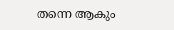തന്നെ ആകും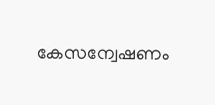കേസന്വേഷണം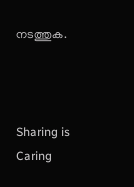നടത്തുക.



Sharing is Caring